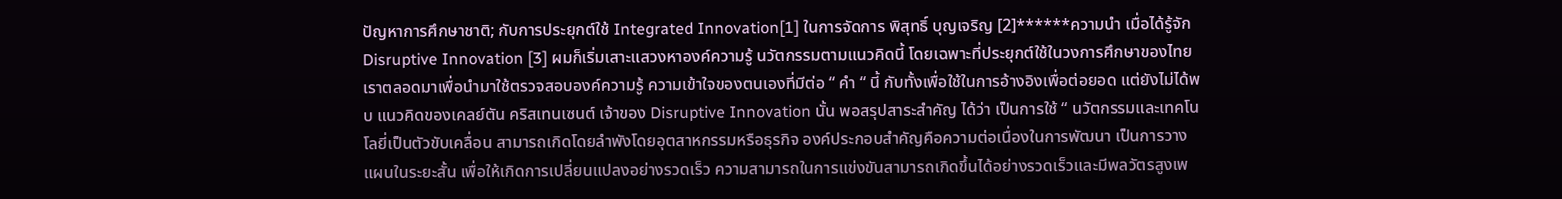ปัญหาการศึกษาชาติ; กับการประยุกต์ใช้ Integrated Innovation[1] ในการจัดการ พิสุทธิ์ บุญเจริญ [2]******ความนำ เมื่อได้รู้จัก Disruptive Innovation [3] ผมก็เริ่มเสาะแสวงหาองค์ความรู้ นวัตกรรมตามแนวคิดนี้ โดยเฉพาะที่ประยุกต์ใช้ในวงการศึกษาของไทยเราตลอดมาเพื่อนำมาใช้ตรวจสอบองค์ความรู้ ความเข้าใจของตนเองที่มีต่อ “ คำ “ นี้ กับทั้งเพื่อใช้ในการอ้างอิงเพื่อต่อยอด แต่ยังไม่ได้พบ แนวคิดของเคลย์ตัน คริสเทนเซนต์ เจ้าของ Disruptive Innovation นั้น พอสรุปสาระสำคัญ ได้ว่า เป็นการใช้ “ นวัตกรรมและเทคโนโลยี่เป็นตัวขับเคลื่อน สามารถเกิดโดยลำพังโดยอุตสาหกรรมหรือธุรกิจ องค์ประกอบสำคัญคือความต่อเนื่องในการพัฒนา เป็นการวางแผนในระยะสั้น เพื่อให้เกิดการเปลี่ยนแปลงอย่างรวดเร็ว ความสามารถในการแข่งขันสามารถเกิดขึ้นได้อย่างรวดเร็วและมีพลวัตรสูงเพ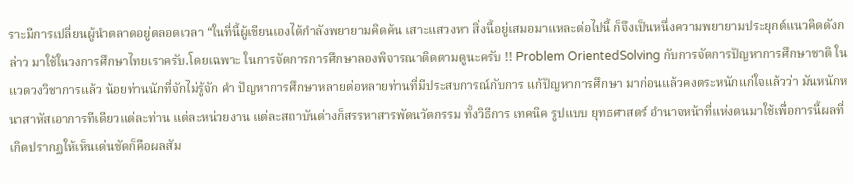ราะมีการเปลี่ยนผู้นำตลาดอยู่ตลอดเวลา “ในที่นี้ผู้เขียนเองได้กำลังพยายามคิดค้น เสาะแสวงหา สิ่งนี้อยู่เสมอมาแหละต่อไปนี้ ก็จึงเป็นหนึ่งความพยายามประยุกต์แนวคิดดังกล่าว มาใช้ในวงการศึกษาไทยเราครับ.โดยเฉพาะ ในการจัดการการศึกษาลองพิจารณาติดตามดูนะครับ !! Problem OrientedSolving กับการจัดการปัญหาการศึกษาชาติ ในแวดวงวิชาการแล้ว น้อยท่านนักที่จักไม่รู้จัก คำ ปัญหาการศึกษาหลายต่อหลายท่านที่มีประสบการณ์กับการ แก้ปัญหาการศึกษา มาก่อนแล้วคงตระหนักแก่ใจแล้วว่า มันหนักหนาสาหัสเอาการทีเดียวแต่ละท่าน แต่ละหน่วยงาน แต่ละสถาบันต่างก็สรรหาสารพัดนวัตกรรม ทั้งวิธีการ เทคนิค รูปแบบ ยุทธศาสตร์ อำนาจหน้าที่แห่งตนมาใช้เพื่อการนี้ผลที่เกิดปรากฏให้เห็นเด่นชัดก็คือผลสัม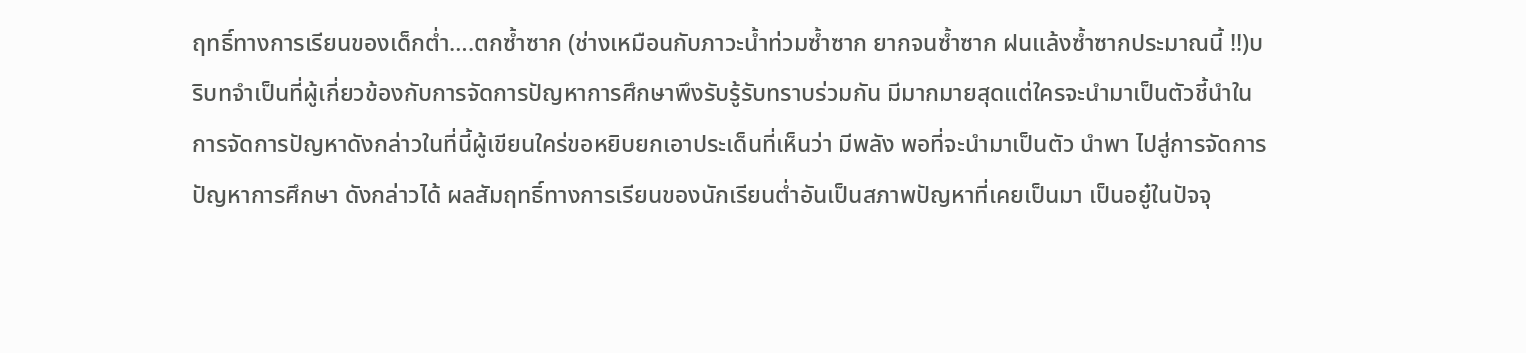ฤทธิ์ทางการเรียนของเด็กต่ำ….ตกซ้ำซาก (ช่างเหมือนกับภาวะน้ำท่วมซ้ำซาก ยากจนซ้ำซาก ฝนแล้งซ้ำซากประมาณนี้ !!)บริบทจำเป็นที่ผู้เกี่ยวข้องกับการจัดการปัญหาการศึกษาพึงรับรู้รับทราบร่วมกัน มีมากมายสุดแต่ใครจะนำมาเป็นตัวชี้นำในการจัดการปัญหาดังกล่าวในที่นี้ผู้เขียนใคร่ขอหยิบยกเอาประเด็นที่เห็นว่า มีพลัง พอที่จะนำมาเป็นตัว นำพา ไปสู่การจัดการปัญหาการศึกษา ดังกล่าวได้ ผลสัมฤทธิ์ทางการเรียนของนักเรียนต่ำอันเป็นสภาพปัญหาที่เคยเป็นมา เป็นอยู๋ในปัจจุ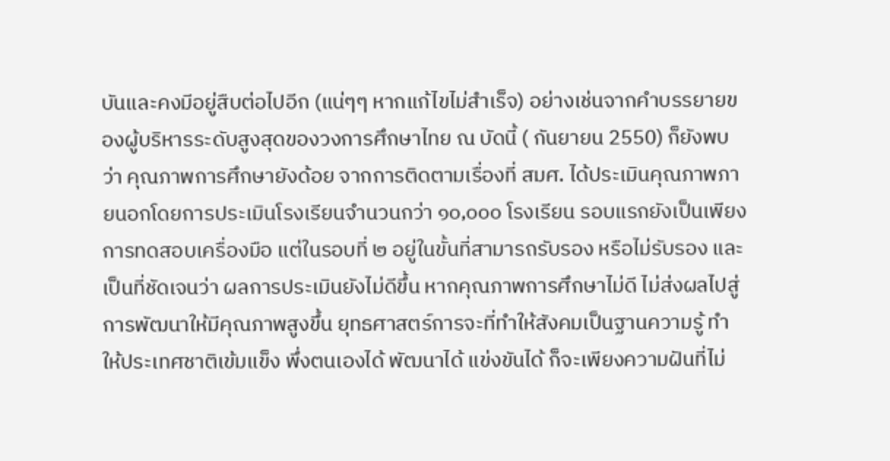บันและคงมีอยู่สืบต่อไปอีก (แน่ๆๆ หากแก้ไขไม่สำเร็จ) อย่างเช่นจากคำบรรยายของผู้บริหารระดับสูงสุดของวงการศึกษาไทย ณ บัดนี้ ( กันยายน 2550) ก็ยังพบว่า คุณภาพการศึกษายังด้อย จากการติดตามเรื่องที่ สมศ. ได้ประเมินคุณภาพภายนอกโดยการประเมินโรงเรียนจำนวนกว่า ๑๐,๐๐๐ โรงเรียน รอบแรกยังเป็นเพียงการทดสอบเครื่องมือ แต่ในรอบที่ ๒ อยู่ในขั้นที่สามารถรับรอง หรือไม่รับรอง และ เป็นที่ชัดเจนว่า ผลการประเมินยังไม่ดีขึ้น หากคุณภาพการศึกษาไม่ดี ไม่ส่งผลไปสู่การพัฒนาให้มีคุณภาพสูงขึ้น ยุทธศาสตร์การจะที่ทำให้สังคมเป็นฐานความรู้ ทำให้ประเทศชาติเข้มแข็ง พึ่งตนเองได้ พัฒนาได้ แข่งขันได้ ก็จะเพียงความฝันที่ไม่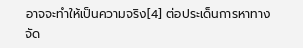อาจจะทำให้เป็นความจริง[4] ต่อประเด็นการหาทางจัด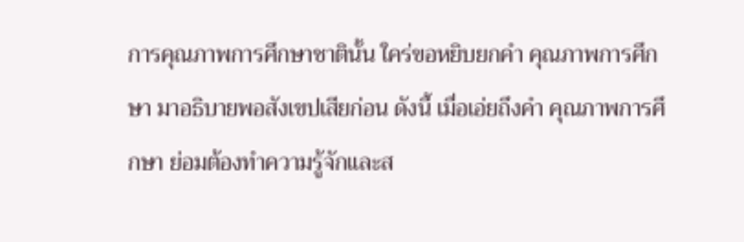การคุณภาพการศึกษาชาตินั้น ใคร่ขอหยิบยกคำ คุณภาพการศึกษา มาอธิบายพอสังเขปเสียก่อน ดังนี้ เมื่อเอ่ยถึงคำ คุณภาพการศึกษา ย่อมต้องทำความรู้จักและส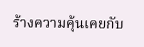ร้างความคุ้นเคยกับ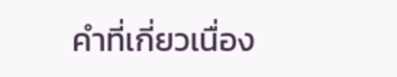คำที่เกี่ยวเนื่อง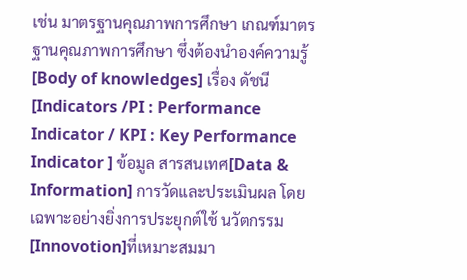เช่น มาตรฐานคุณภาพการศึกษา เกณฑ์มาตรฐานคุณภาพการศึกษา ซึ่งต้องนำองค์ความรู้ [Body of knowledges] เรื่อง ดัชนี [Indicators /PI : Performance Indicator / KPI : Key Performance Indicator ] ข้อมูล สารสนเทศ[Data & Information] การวัดและประเมินผล โดยเฉพาะอย่างยิ่งการประยุกต์ใช้ นวัตกรรม [Innovotion]ที่เหมาะสมมา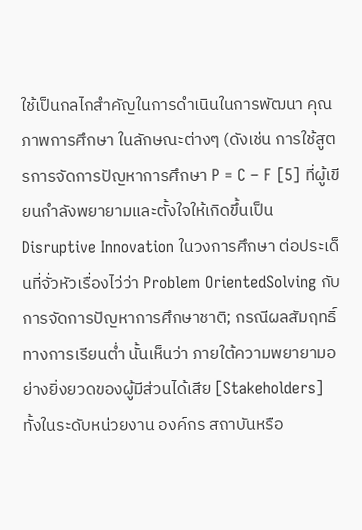ใช้เป็นกลไกสำคัญในการดำเนินในการพัฒนา คุณภาพการศึกษา ในลักษณะต่างๆ (ดังเช่น การใช้สูตรการจัดการปัญหาการศึกษา P = C – F [5] ที่ผู้เขียนกำลังพยายามและตั้งใจให้เกิดขึ้นเป็น Disruptive Innovation ในวงการศึกษา ต่อประเด็นที่จั่วหัวเรื่องไว่ว่า Problem OrientedSolving กับการจัดการปัญหาการศึกษาชาติ; กรณีผลสัมฤทธิ์ทางการเรียนต่ำ นั้นเห็นว่า ภายใต้ความพยายามอย่างยิ่งยวดของผู้มีส่วนได้เสีย [Stakeholders] ทั้งในระดับหน่วยงาน องค์กร สถาบันหรือ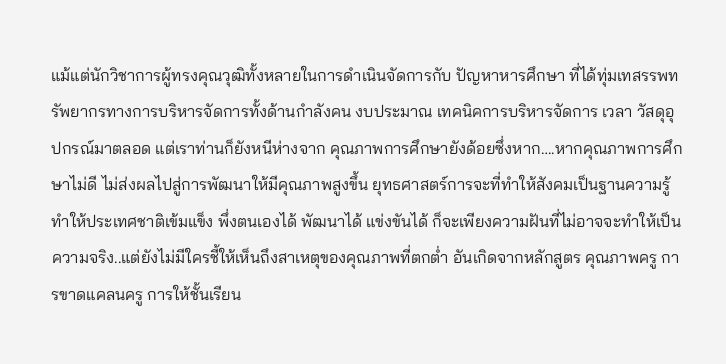แม้แต่นักวิชาการผู้ทรงคุณวุฒิทั้งหลายในการดำเนินจัดการกับ ปัญหาหารศึกษา ที่ได้ทุ่มเทสรรพทรัพยากรทางการบริหารจัดการทั้งด้านกำลังคน งบประมาณ เทคนิคการบริหารจัดการ เวลา วัสดุอุปกรณ์มาตลอด แต่เราท่านก็ยังหนีห่างจาก คุณภาพการศึกษายังด้อยซึ่งหาก….หากคุณภาพการศึกษาไม่ดี ไม่ส่งผลไปสู่การพัฒนาให้มีคุณภาพสูงขึ้น ยุทธศาสตร์การจะที่ทำให้สังคมเป็นฐานความรู้ ทำให้ประเทศชาติเข้มแข็ง พึ่งตนเองได้ พัฒนาได้ แข่งขันได้ ก็จะเพียงความฝันที่ไม่อาจจะทำให้เป็นความจริง..แต่ยังไม่มีใครชี้ให้เห็นถึงสาเหตุของคุณภาพที่ตกต่ำ อันเกิดจากหลักสูตร คุณภาพครู การขาดแคลนครู การให้ชั้นเรียน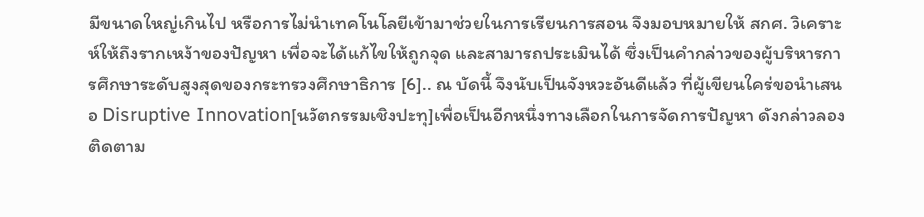มีขนาดใหญ่เกินไป หรือการไม่นำเทคโนโลยีเข้ามาช่วยในการเรียนการสอน จึงมอบหมายให้ สกศ. วิเคราะห์ให้ถึงรากเหง้าของปัญหา เพื่อจะได้แก้ไขให้ถูกจุด และสามารถประเมินได้ ซึ่งเป็นคำกล่าวของผู้บริหารการศึกษาระดับสูงสุดของกระทรวงศึกษาธิการ [6].. ณ บัดนี้ จึงนับเป็นจังหวะอันดีแล้ว ที่ผู้เขียนใคร่ขอนำเสนอ Disruptive Innovation[นวัตกรรมเชิงปะทุ]เพื่อเป็นอีกหนึ่งทางเลือกในการจัดการปัญหา ดังกล่าวลองติดตาม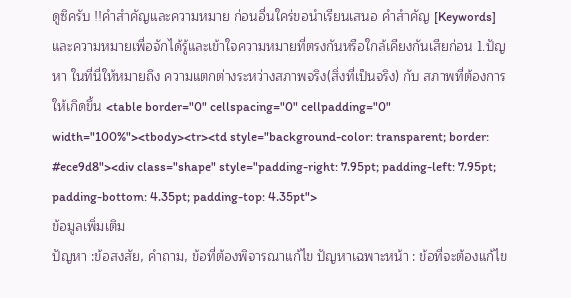ดูซิครับ !!คำสำคัญและความหมาย ก่อนอื่นใคร่ขอนำเรียนเสนอ คำสำคัญ [Keywords] และความหมายเพื่อจักได้รู้และเข้าใจความหมายที่ตรงกันหรือใกล้เคียงกันเสียก่อน 1.ปัญหา ในที่นี่ให้หมายถึง ความแตกต่างระหว่างสภาพจริง(สิ่งที่เป็นจริง) กับ สภาพที่ต้องการให้เกิดขึ้น <table border="0" cellspacing="0" cellpadding="0" width="100%"><tbody><tr><td style="background-color: transparent; border: #ece9d8"><div class="shape" style="padding-right: 7.95pt; padding-left: 7.95pt; padding-bottom: 4.35pt; padding-top: 4.35pt">
ข้อมูลเพิ่มเติม
ปัญหา :ข้อสงสัย, คำถาม, ข้อที่ต้องพิจารณาแก้ไข ปัญหาเฉพาะหน้า : ข้อที่จะต้องแก้ไข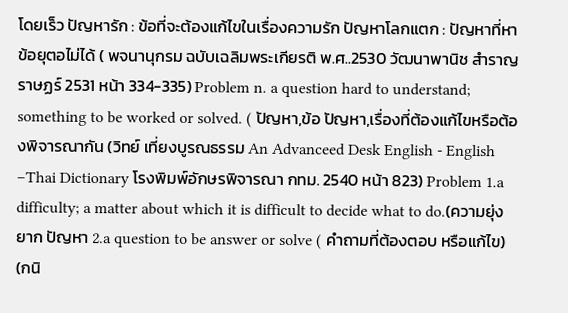โดยเร็ว ปัญหารัก : ข้อที่จะต้องแก้ไขในเรื่องความรัก ปัญหาโลกแตก : ปัญหาที่หาข้อยุตอไม่ได้ ( พจนานุกรม ฉบับเฉลิมพระเกียรติ พ.ศ..2530 วัฒนาพานิช สำราญราษฏร์ 2531 หน้า 334-335) Problem n. a question hard to understand; something to be worked or solved. ( ปัญหา,ข้อ ปัญหา,เรื่องที่ต้องแก้ไขหรือต้องพิจารณากัน (วิทย์ เที่ยงบูรณธรรม An Advanceed Desk English - English –Thai Dictionary โรงพิมพ์อักษรพิจารณา กทม. 2540 หน้า 823) Problem 1.a difficulty; a matter about which it is difficult to decide what to do.(ความยุ่งยาก ปัญหา 2.a question to be answer or solve ( คำถามที่ต้องตอบ หรือแก้ไข) (กนิ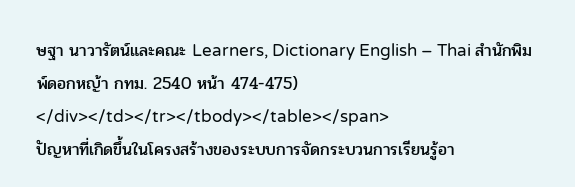ษฐา นาวารัตน์และคณะ Learners, Dictionary English – Thai สำนักพิมพ์ดอกหญ้า กทม. 2540 หน้า 474-475)
</div></td></tr></tbody></table></span>
ปัญหาที่เกิดขึ้นในโครงสร้างของระบบการจัดกระบวนการเรียนรู้อา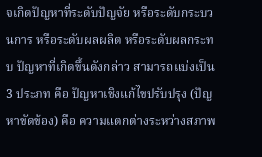จเกิดปัญหาที่ระดับปัญจัย หรือระดับกระบวนการ หรือระดับผลผลิต หรือระดับผลกระทบ ปัญหาที่เกิดขึ้นดังกล่าว สามารถแบ่งเป็น 3 ประภท คือ ปัญหาเชิงแก้ไขปรับปรุง (ปัญหาขัดข้อง) คือ ความแตกต่างระหว่างสภาพ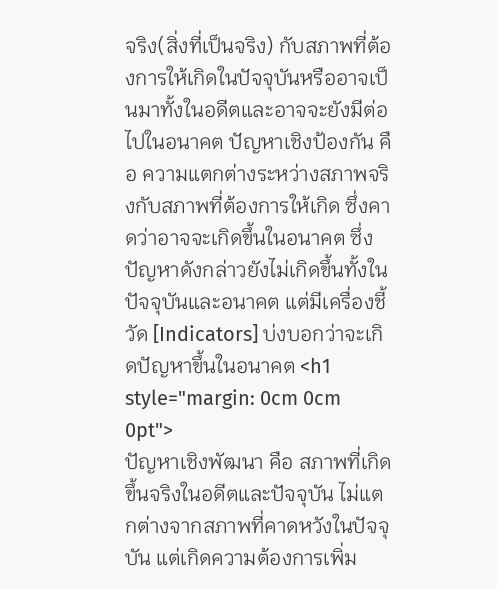จริง(สิ่งที่เป็นจริง) กับสภาพที่ต้องการให้เกิดในปัจจุบันหรืออาจเป็นมาทั้งในอดีตและอาจจะยังมีต่อไปในอนาคต ปัญหาเชิงป้องกัน คือ ความแตกต่างระหว่างสภาพจริงกับสภาพที่ต้องการให้เกิด ซึ่งคาดว่าอาจจะเกิดขึ้นในอนาคต ซึ่งปัญหาดังกล่าวยังไม่เกิดขึ้นทั้งในปัจจุบันและอนาคต แต่มีเครื่องชี้วัด [Indicators] บ่งบอกว่าจะเกิดปัญหาขึ้นในอนาคต <h1 style="margin: 0cm 0cm 0pt">
ปัญหาเชิงพัฒนา คือ สภาพที่เกิดขึ้นจริงในอดีตและปัจจุบัน ไม่แตกต่างจากสภาพที่คาดหวังในปัจจุบัน แต่เกิดความต้องการเพิ่ม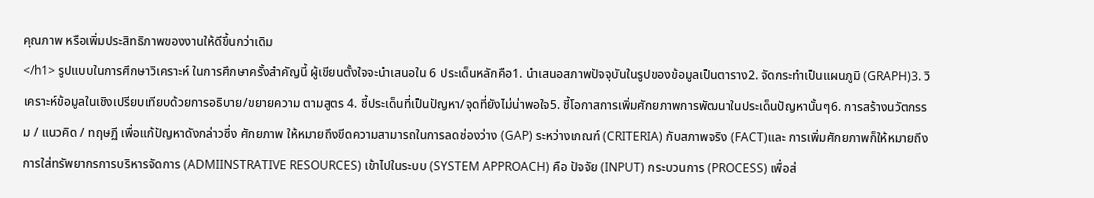คุณภาพ หรือเพิ่มประสิทธิภาพของงานให้ดีขึ้นกว่าเดิม
</h1> รูปแบบในการศึกษาวิเคราะห์ ในการศึกษาครั้งสำคัญนี้ ผู้เขียนตั้งใจจะนำเสนอใน 6 ประเด็นหลักคือ1. นำเสนอสภาพปัจจุบันในรูปของข้อมูลเป็นตาราง2. จัดกระทำเป็นแผนภูมิ (GRAPH)3. วิเคราะห์ข้อมูลในเชิงเปรียบเทียบด้วยการอธิบาย/ขยายความ ตามสูตร 4. ชี้ประเด็นที่เป็นปัญหา/จุดที่ยังไม่น่าพอใจ5. ชี้โอกาสการเพิ่มศักยภาพการพัฒนาในประเด็นปัญหานั้นๆ6. การสร้างนวัตกรรม / แนวคิด / ทฤษฏี เพื่อแก้ปัญหาดังกล่าวซึ่ง ศักยภาพ ให้หมายถึงขีดความสามารถในการลดช่องว่าง (GAP) ระหว่างเกณฑ์ (CRITERIA) กับสภาพจริง (FACT)และ การเพิ่มศักยภาพก็ให้หมายถึงการใส่ทรัพยากรการบริหารจัดการ (ADMIINSTRATIVE RESOURCES) เข้าไปในระบบ (SYSTEM APPROACH) คือ ปัจจัย (INPUT) กระบวนการ (PROCESS) เพื่อส่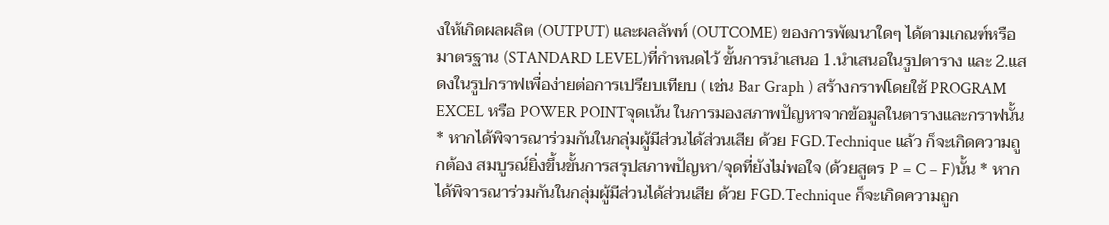งให้เกิดผลผลิต (OUTPUT) และผลลัพท์ (OUTCOME) ของการพัฒนาใดๆ ได้ตามเกณฑ์หรือมาตรฐาน (STANDARD LEVEL)ที่กำหนดไว้ ขั้นการนำเสนอ 1.นำเสนอในรูปตาราง และ 2.แสดงในรูปกราฟเพื่อง่ายต่อการเปรียบเทียบ ( เช่น Bar Graph ) สร้างกราฟโดยใช้ PROGRAM EXCEL หรือ POWER POINTจุดเน้น ในการมองสภาพปัญหาจากข้อมูลในตารางและกราฟนั้น * หากได้พิจารณาร่วมกันในกลุ่มผู้มีส่วนได้ส่วนเสีย ด้วย FGD.Technique แล้ว ก็จะเกิดความถูกต้อง สมบูรณ์ยิ่งขึ้นขั้นการสรุปสภาพปัญหา/จุดที่ยังไม่พอใจ (ด้วยสูตร P = C – F)นั้น * หากได้พิจารณาร่วมกันในกลุ่มผู้มีส่วนได้ส่วนเสีย ด้วย FGD.Technique ก็จะเกิดความถูก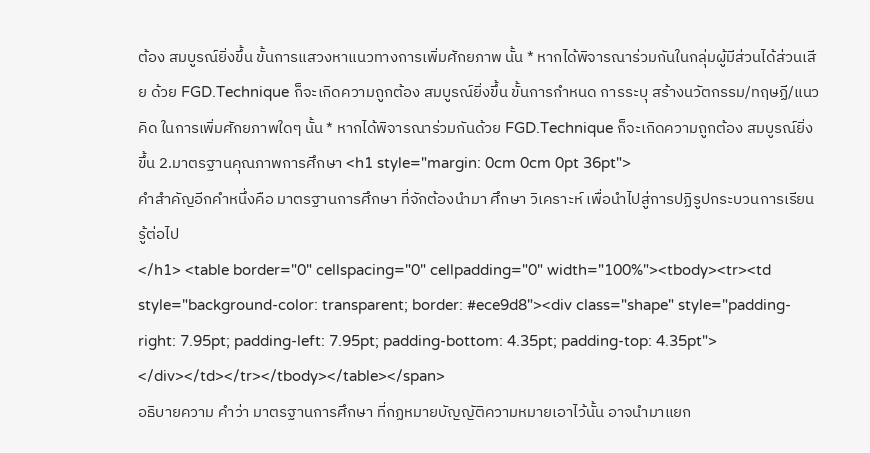ต้อง สมบูรณ์ยิ่งขึ้น ขั้นการแสวงหาแนวทางการเพิ่มศักยภาพ นั้น * หากได้พิจารณาร่วมกันในกลุ่มผู้มีส่วนได้ส่วนเสีย ด้วย FGD.Technique ก็จะเกิดความถูกต้อง สมบูรณ์ยิ่งขึ้น ขั้นการกำหนด การระบุ สร้างนวัตกรรม/ทฤษฏี/แนวคิด ในการเพิ่มศักยภาพใดๆ นั้น * หากได้พิจารณาร่วมกันด้วย FGD.Technique ก็จะเกิดความถูกต้อง สมบูรณ์ยิ่งขึ้น 2.มาตรฐานคุณภาพการศึกษา <h1 style="margin: 0cm 0cm 0pt 36pt">
คำสำคัญอีกคำหนึ่งคือ มาตรฐานการศึกษา ที่จักต้องนำมา ศึกษา วิเคราะห์ เพื่อนำไปสู่การปฏิรูปกระบวนการเรียนรู้ต่อไป
</h1> <table border="0" cellspacing="0" cellpadding="0" width="100%"><tbody><tr><td style="background-color: transparent; border: #ece9d8"><div class="shape" style="padding-right: 7.95pt; padding-left: 7.95pt; padding-bottom: 4.35pt; padding-top: 4.35pt">
</div></td></tr></tbody></table></span>
อธิบายความ คำว่า มาตรฐานการศึกษา ที่กฏหมายบัญญัติความหมายเอาไว้นั้น อาจนำมาแยก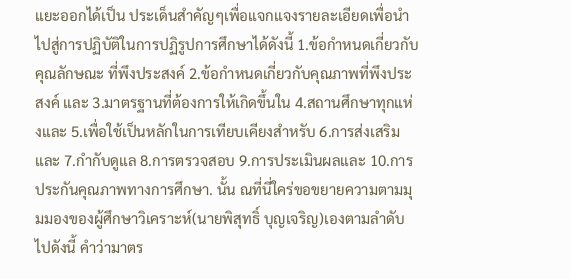แยะออกได้เป็น ประเด็นสำคัญๆเพื่อแจกแจงรายละเอียดเพื่อนำไปสู่การปฏิบัติในการปฏิรูปการศึกษาได้ดังนี้ 1.ข้อกำหนดเกี่ยวกับคุณลักษณะ ที่พึงประสงค์ 2.ข้อกำหนดเกี่ยวกับคุณภาพที่พึงประสงค์ และ 3.มาตรฐานที่ต้องการให้เกิดขึ้นใน 4.สถานศึกษาทุกแห่งและ 5.เพื่อใช้เป็นหลักในการเทียบเคียงสำหรับ 6.การส่งเสริมและ 7.กำกับดูแล 8.การตรวจสอบ 9.การประเมินผลและ 10.การประกันคุณภาพทางการศึกษา. นั้น ณที่นี่ใคร่ขอขยายความตามมุมมองของผู้ศึกษาวิเคราะห์(นายพิสุทธิ์ บุญเจริญ)เองตามลำดับไปดังนี้ คำว่ามาตร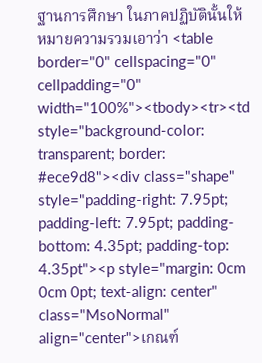ฐานการศึกษา ในภาคปฏิบัตินั้นให้หมายความรวมเอาว่า <table border="0" cellspacing="0" cellpadding="0" width="100%"><tbody><tr><td style="background-color: transparent; border: #ece9d8"><div class="shape" style="padding-right: 7.95pt; padding-left: 7.95pt; padding-bottom: 4.35pt; padding-top: 4.35pt"><p style="margin: 0cm 0cm 0pt; text-align: center" class="MsoNormal" align="center">เกณฑ์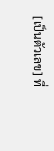[เป็นตัวเลข] ที่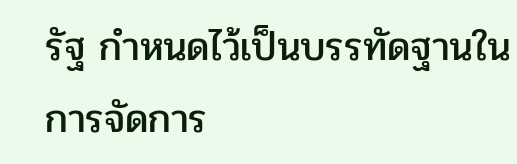รัฐ กำหนดไว้เป็นบรรทัดฐานในการจัดการ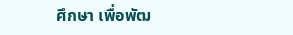ศึกษา เพื่อพัฒ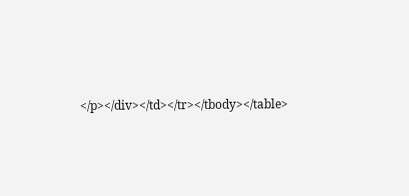</p></div></td></tr></tbody></table>